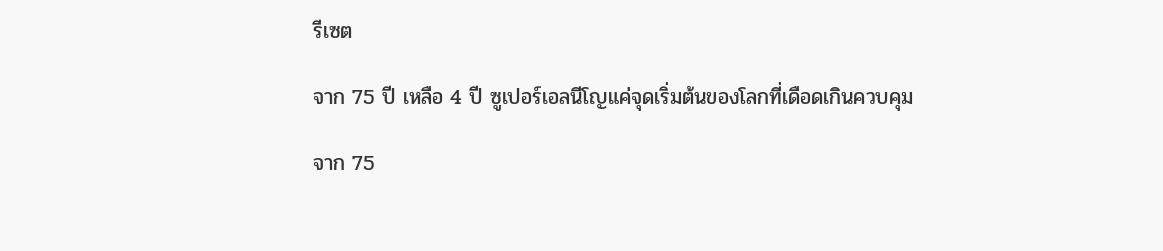รีเซต

จาก 75 ปี เหลือ 4 ปี ซูเปอร์เอลนีโญแค่จุดเริ่มต้นของโลกที่เดือดเกินควบคุม

จาก 75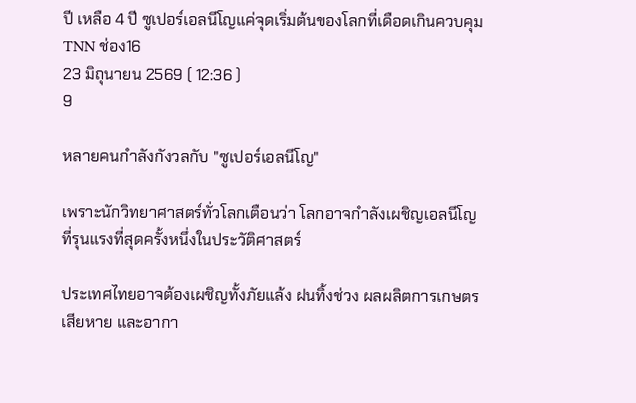ปี เหลือ 4 ปี ซูเปอร์เอลนีโญแค่จุดเริ่มต้นของโลกที่เดือดเกินควบคุม
TNN ช่อง16
23 มิถุนายน 2569 ( 12:36 )
9

หลายคนกำลังกังวลกับ "ซูเปอร์เอลนีโญ"

เพราะนักวิทยาศาสตร์ทั่วโลกเตือนว่า โลกอาจกำลังเผชิญเอลนีโญที่รุนแรงที่สุดครั้งหนึ่งในประวัติศาสตร์

ประเทศไทยอาจต้องเผชิญทั้งภัยแล้ง ฝนทิ้งช่วง ผลผลิตการเกษตรเสียหาย และอากา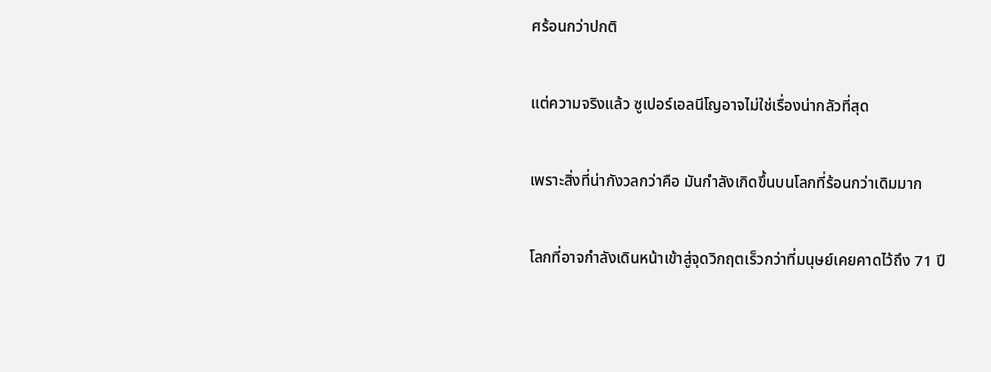ศร้อนกว่าปกติ

แต่ความจริงแล้ว ซูเปอร์เอลนีโญอาจไม่ใช่เรื่องน่ากลัวที่สุด

เพราะสิ่งที่น่ากังวลกว่าคือ มันกำลังเกิดขึ้นบนโลกที่ร้อนกว่าเดิมมาก

โลกที่อาจกำลังเดินหน้าเข้าสู่จุดวิกฤตเร็วกว่าที่มนุษย์เคยคาดไว้ถึง 71 ปี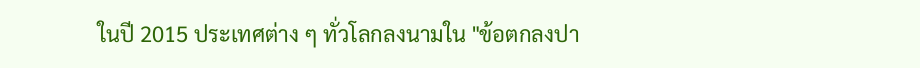ในปี 2015 ประเทศต่าง ๆ ทั่วโลกลงนามใน "ข้อตกลงปา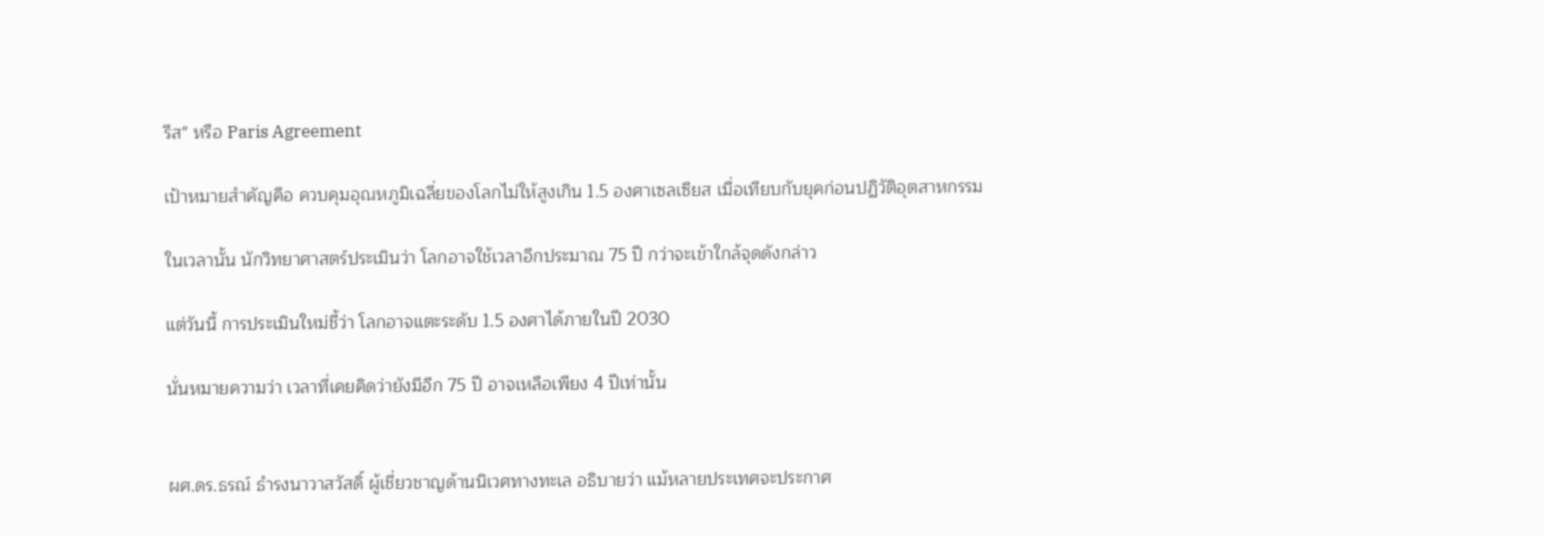รีส" หรือ Paris Agreement

เป้าหมายสำคัญคือ ควบคุมอุณหภูมิเฉลี่ยของโลกไม่ให้สูงเกิน 1.5 องศาเซลเซียส เมื่อเทียบกับยุคก่อนปฏิวัติอุตสาหกรรม

ในเวลานั้น นักวิทยาศาสตร์ประเมินว่า โลกอาจใช้เวลาอีกประมาณ 75 ปี กว่าจะเข้าใกล้จุดดังกล่าว

แต่วันนี้ การประเมินใหม่ชี้ว่า โลกอาจแตะระดับ 1.5 องศาได้ภายในปี 2030

นั่นหมายความว่า เวลาที่เคยคิดว่ายังมีอีก 75 ปี อาจเหลือเพียง 4 ปีเท่านั้น


ผศ.ดร.ธรณ์ ธำรงนาวาสวัสดิ์ ผู้เชี่ยวชาญด้านนิเวศทางทะเล อธิบายว่า แม้หลายประเทศจะประกาศ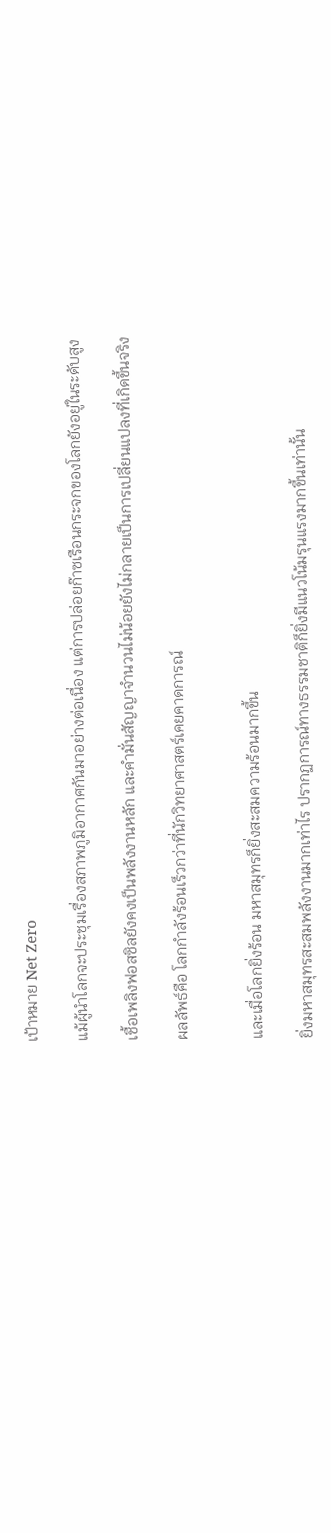เป้าหมาย Net Zero

แม้ผู้นำโลกจะประชุมเรื่องสภาพภูมิอากาศกันมาอย่างต่อเนื่อง แต่การปล่อยก๊าซเรือนกระจกของโลกยังอยู่ในระดับสูง

เชื้อเพลิงฟอสซิลยังคงเป็นพลังงานหลัก และคำมั่นสัญญาจำนวนไม่น้อยยังไม่กลายเป็นการเปลี่ยนแปลงที่เกิดขึ้นจริง

ผลลัพธ์คือ โลกกำลังร้อนเร็วกว่าที่นักวิทยาศาสตร์เคยคาดการณ์


และเมื่อโลกยิ่งร้อน มหาสมุทรก็ยิ่งสะสมความร้อนมากขึ้น

ยิ่งมหาสมุทรสะสมพลังงานมากเท่าไร ปรากฏการณ์ทางธรรมชาติก็ยิ่งมีแนวโน้มรุนแรงมากขึ้นเท่านั้น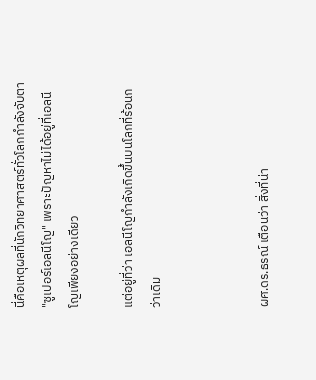นี่คือเหตุผลที่นักวิทยาศาสตร์ทั่วโลกกำลังจับตา "ซูเปอร์เอลนีโญ" เพราะปัญหาไม่ได้อยู่ที่เอลนีโญเพียงอย่างเดียว

แต่อยู่ที่ว่า เอลนีโญกำลังเกิดขึ้นบนโลกที่ร้อนกว่าเดิม



ผศ.ดร.ธรณ์ เตือนว่า สิ่งที่น่า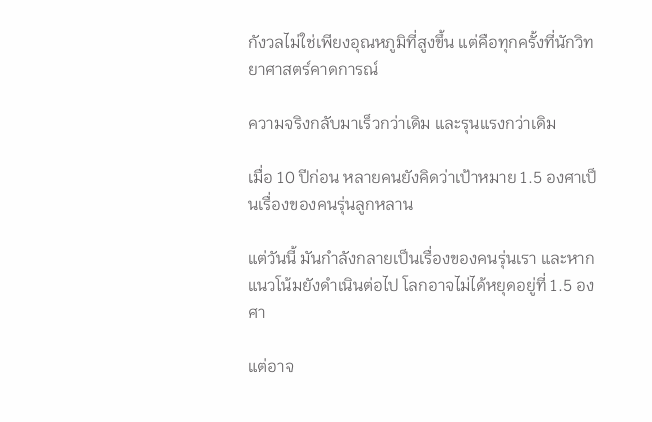กังวลไม่ใช่เพียงอุณหภูมิที่สูงขึ้น แต่คือทุกครั้งที่นักวิทยาศาสตร์คาดการณ์

ความจริงกลับมาเร็วกว่าเดิม และรุนแรงกว่าเดิม

เมื่อ 10 ปีก่อน หลายคนยังคิดว่าเป้าหมาย 1.5 องศาเป็นเรื่องของคนรุ่นลูกหลาน

แต่วันนี้ มันกำลังกลายเป็นเรื่องของคนรุ่นเรา และหากแนวโน้มยังดำเนินต่อไป โลกอาจไม่ได้หยุดอยู่ที่ 1.5 องศา

แต่อาจ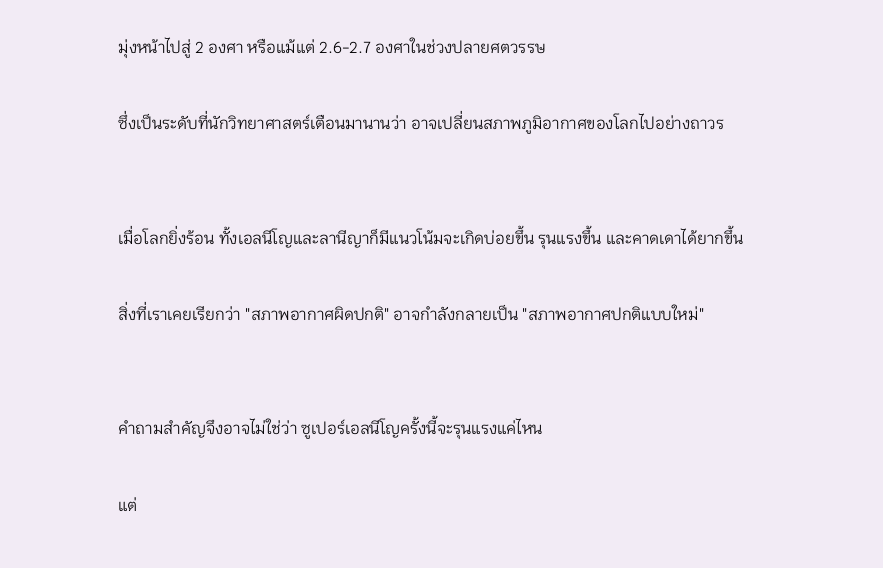มุ่งหน้าไปสู่ 2 องศา หรือแม้แต่ 2.6-2.7 องศาในช่วงปลายศตวรรษ

ซึ่งเป็นระดับที่นักวิทยาศาสตร์เตือนมานานว่า อาจเปลี่ยนสภาพภูมิอากาศของโลกไปอย่างถาวร


เมื่อโลกยิ่งร้อน ทั้งเอลนีโญและลานีญาก็มีแนวโน้มจะเกิดบ่อยขึ้น รุนแรงขึ้น และคาดเดาได้ยากขึ้น

สิ่งที่เราเคยเรียกว่า "สภาพอากาศผิดปกติ" อาจกำลังกลายเป็น "สภาพอากาศปกติแบบใหม่"


คำถามสำคัญจึงอาจไม่ใช่ว่า ซูเปอร์เอลนีโญครั้งนี้จะรุนแรงแค่ไหน

แต่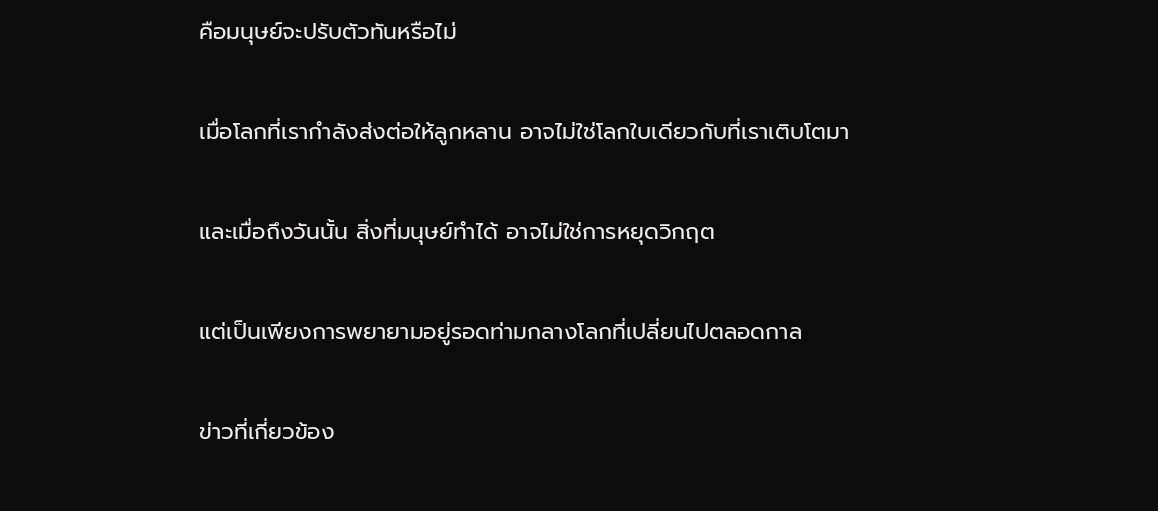คือมนุษย์จะปรับตัวทันหรือไม่

เมื่อโลกที่เรากำลังส่งต่อให้ลูกหลาน อาจไม่ใช่โลกใบเดียวกับที่เราเติบโตมา

และเมื่อถึงวันนั้น สิ่งที่มนุษย์ทำได้ อาจไม่ใช่การหยุดวิกฤต

แต่เป็นเพียงการพยายามอยู่รอดท่ามกลางโลกที่เปลี่ยนไปตลอดกาล

ข่าวที่เกี่ยวข้อง